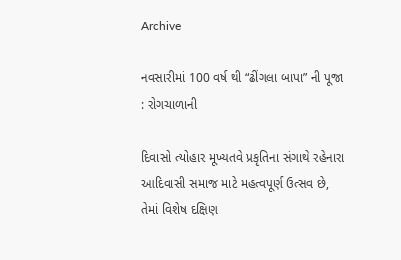Archive

નવસારીમાં 100 વર્ષ થી “ઢીંગલા બાપા” ની પૂજા : રોગચાળાની

દિવાસો ત્યોહાર મૂખ્યતવે પ્રકૃતિના સંગાથે રહેનારા આદિવાસી સમાજ માટે મહત્વપૂર્ણ ઉત્સવ છે, તેમાં વિશેષ દક્ષિણ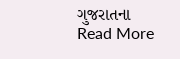ગુજરાતના
Read More